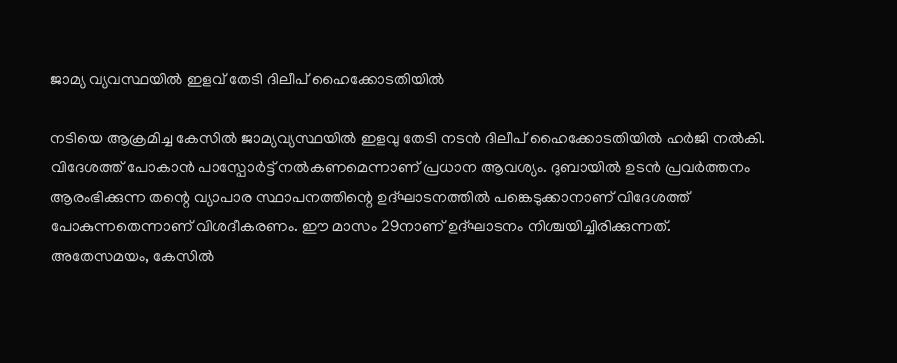ജാമ്യ വ്യവസ്ഥയിൽ ഇളവ് തേടി ദിലീപ് ഹൈക്കോടതിയിൽ

നടിയെ ആക്രമിച്ച കേസിൽ ജാമ്യവ്യസ്ഥയിൽ ഇളവു തേടി നടൻ ദിലീപ് ഹൈക്കോടതിയിൽ ഹർജി നൽകി. വിദേശത്ത് പോകാൻ പാസ്പോർട്ട് നൽകണമെന്നാണ് പ്രധാന ആവശ്യം. ദുബായിൽ ഉടൻ പ്രവർത്തനം ആരംഭിക്കുന്ന തന്റെ വ്യാപാര സ്ഥാപനത്തിന്റെ ഉദ്ഘാടനത്തിൽ പങ്കെടുക്കാനാണ് വിദേശത്ത് പോകുന്നതെന്നാണ് വിശദീകരണം. ഈ മാസം 29നാണ് ഉദ്ഘാടനം നിശ്ചയിച്ചിരിക്കുന്നത്.
അതേസമയം, കേസിൽ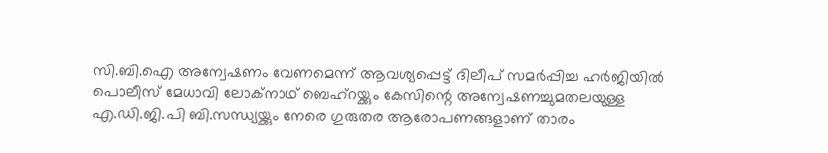സി.ബി.ഐ അന്വേഷണം വേണമെന്ന് ആവശ്യപ്പെട്ട് ദിലീപ് സമർപ്പിച്ച ഹർജിയിൽ പൊലീസ് മേധാവി ലോക്നാഥ് ബെഹ്റയ്ക്കും കേസിന്റെ അന്വേഷണച്ചുമതലയുള്ള എ.ഡി.ജി.പി ബി.സന്ധ്യയ്ക്കും നേരെ ഗുരുതര ആരോപണങ്ങളാണ് താരം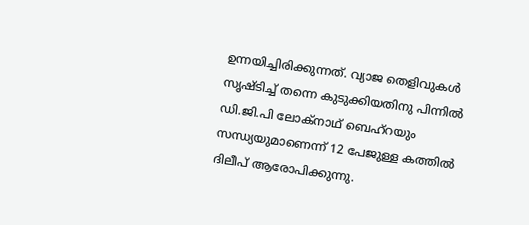ഉന്നയിച്ചിരിക്കുന്നത്. വ്യാജ തെളിവുകൾ സൃഷ്ടിച്ച് തന്നെ കുടുക്കിയതിനു പിന്നിൽ ഡി.ജി.പി ലോക്നാഥ് ബെഹ്റയും സന്ധ്യയുമാണെന്ന് 12 പേജുള്ള കത്തിൽ ദിലീപ് ആരോപിക്കുന്നു.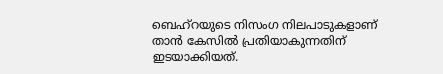ബെഹ്റയുടെ നിസംഗ നിലപാടുകളാണ് താൻ കേസിൽ പ്രതിയാകുന്നതിന് ഇടയാക്കിയത്.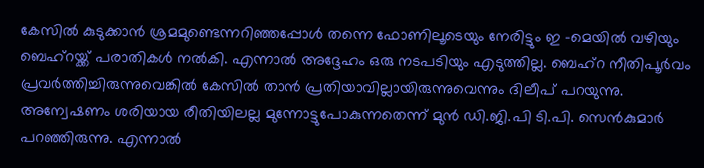കേസിൽ കുടുക്കാൻ ശ്രമമുണ്ടെന്നറിഞ്ഞപ്പോൾ തന്നെ ഫോണിലൂടെയും നേരിട്ടും ഇ -മെയിൽ വഴിയും ബെഹ്റയ്ക്ക് പരാതികൾ നൽകി. എന്നാൽ അദ്ദേഹം ഒരു നടപടിയും എടുത്തില്ല. ബെഹ്റ നീതിപൂർവം പ്രവർത്തിച്ചിരുന്നുവെങ്കിൽ കേസിൽ താൻ പ്രതിയാവില്ലായിരുന്നുവെന്നും ദിലീപ് പറയുന്നു.
അന്വേഷണം ശരിയായ രീതിയിലല്ല മുന്നോട്ടുപോകുന്നതെന്ന് മുൻ ഡി.ജി.പി ടി.പി. സെൻകുമാർ പറഞ്ഞിരുന്നു. എന്നാൽ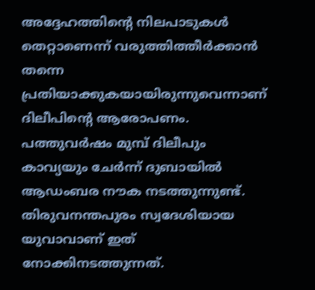അദ്ദേഹത്തിന്റെ നിലപാടുകൾ തെറ്റാണെന്ന് വരുത്തിത്തീർക്കാൻ തന്നെ പ്രതിയാക്കുകയായിരുന്നുവെന്നാണ് ദിലീപിന്റെ ആരോപണം. പത്തുവർഷം മുമ്പ് ദിലീപും കാവ്യയും ചേർന്ന് ദുബായിൽ ആഡംബര നൗക നടത്തുന്നുണ്ട്. തിരുവനന്തപുരം സ്വദേശിയായ യുവാവാണ് ഇത് നോക്കിനടത്തുന്നത്.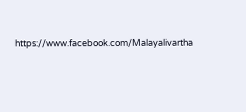https://www.facebook.com/Malayalivartha